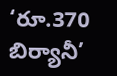‘రూ.370 బిర్యానీ’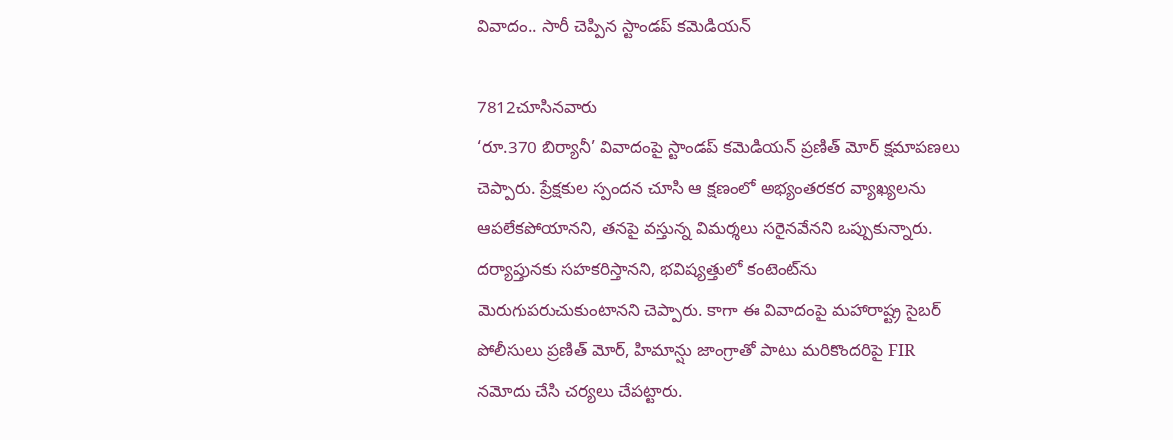వివాదం.. సారీ చెప్పిన స్టాండప్ కమెడియన్

7812చూసినవారు
‘రూ.370 బిర్యానీ’ వివాదంపై స్టాండప్ కమెడియన్ ప్రణిత్ మోర్ క్షమాపణలు చెప్పారు. ప్రేక్షకుల స్పందన చూసి ఆ క్షణంలో అభ్యంతరకర వ్యాఖ్యలను ఆపలేకపోయానని, తనపై వస్తున్న విమర్శలు సరైనవేనని ఒప్పుకున్నారు. దర్యాప్తునకు సహకరిస్తానని, భవిష్యత్తులో కంటెంట్‌ను మెరుగుపరుచుకుంటానని చెప్పారు. కాగా ఈ వివాదంపై మహారాష్ట్ర సైబర్ పోలీసులు ప్రణిత్ మోర్, హిమాన్షు జాంగ్రాతో పాటు మరికొందరిపై FIR నమోదు చేసి చర్యలు చేపట్టారు.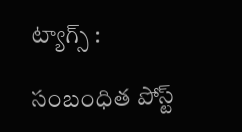ట్యాగ్స్ :

సంబంధిత పోస్ట్